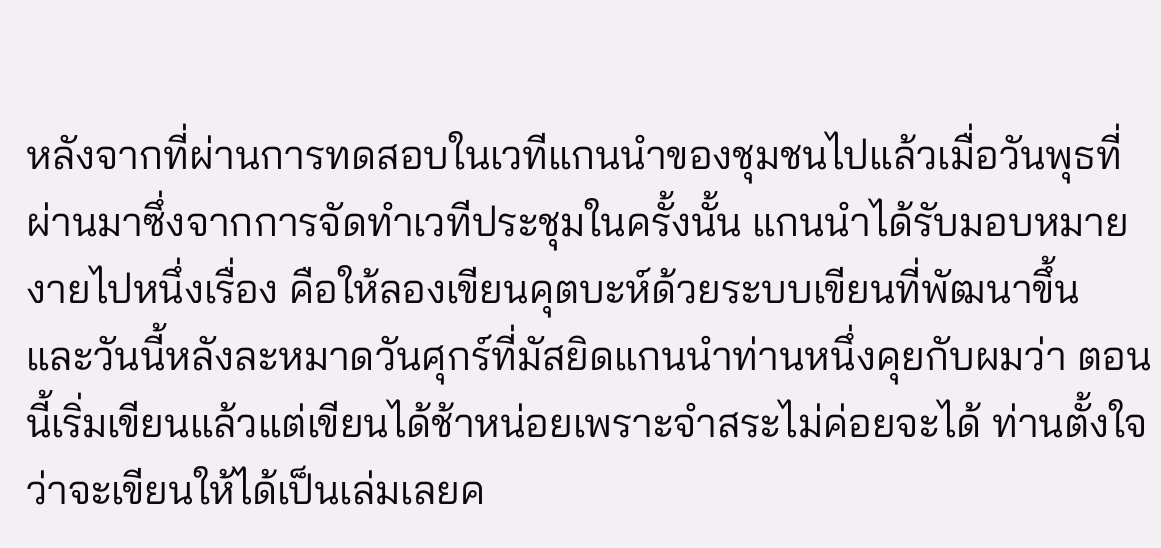หลังจากที่ผ่านการทดสอบในเวทีแกนนำของชุมชนไปแล้วเมื่อวันพุธที่ผ่านมาซึ่งจากการจัดทำเวทีประชุมในครั้งนั้น แกนนำได้รับมอบหมายงายไปหนึ่งเรื่อง คือให้ลองเขียนคุตบะห์ด้วยระบบเขียนที่พัฒนาขึ้น และวันนี้หลังละหมาดวันศุกร์ที่มัสยิดแกนนำท่านหนึ่งคุยกับผมว่า ตอนนี้เริ่มเขียนแล้วแต่เขียนได้ช้าหน่อยเพราะจำสระไม่ค่อยจะได้ ท่านตั้งใจว่าจะเขียนให้ได้เป็นเล่มเลยค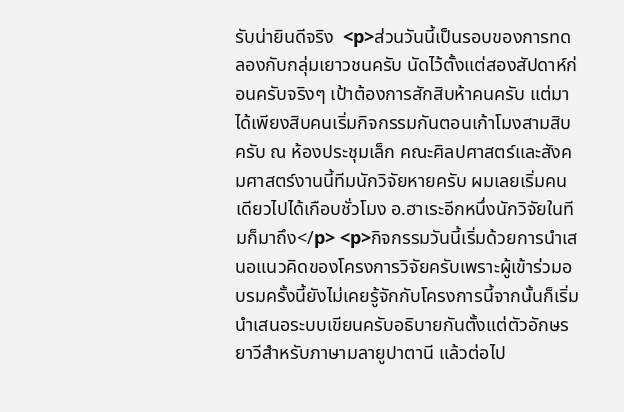รับน่ายินดีจริง  <p>ส่วนวันนี้เป็นรอบของการทดลองกับกลุ่มเยาวชนครับ นัดไว้ตั้งแต่สองสัปดาห์ก่อนครับจริงๆ เป้าต้องการสักสิบห้าคนครับ แต่มาได้เพียงสิบคนเริ่มกิจกรรมกันตอนเก้าโมงสามสิบครับ ณ ห้องประชุมเล็ก คณะศิลปศาสตร์และสังคมศาสตร์งานนี้ทีมนักวิจัยหายครับ ผมเลยเริ่มคนเดียวไปได้เกือบชั่วโมง อ.ฮาเระอีกหนึ่งนักวิจัยในทีมก็มาถึง</p> <p>กิจกรรมวันนี้เริ่มด้วยการนำเสนอแนวคิดของโครงการวิจัยครับเพราะผู้เข้าร่วมอบรมครั้งนี้ยังไม่เคยรู้จักกับโครงการนี้จากนั้นก็เริ่มนำเสนอระบบเขียนครับอธิบายกันตั้งแต่ตัวอักษรยาวีสำหรับภาษามลายูปาตานี แล้วต่อไป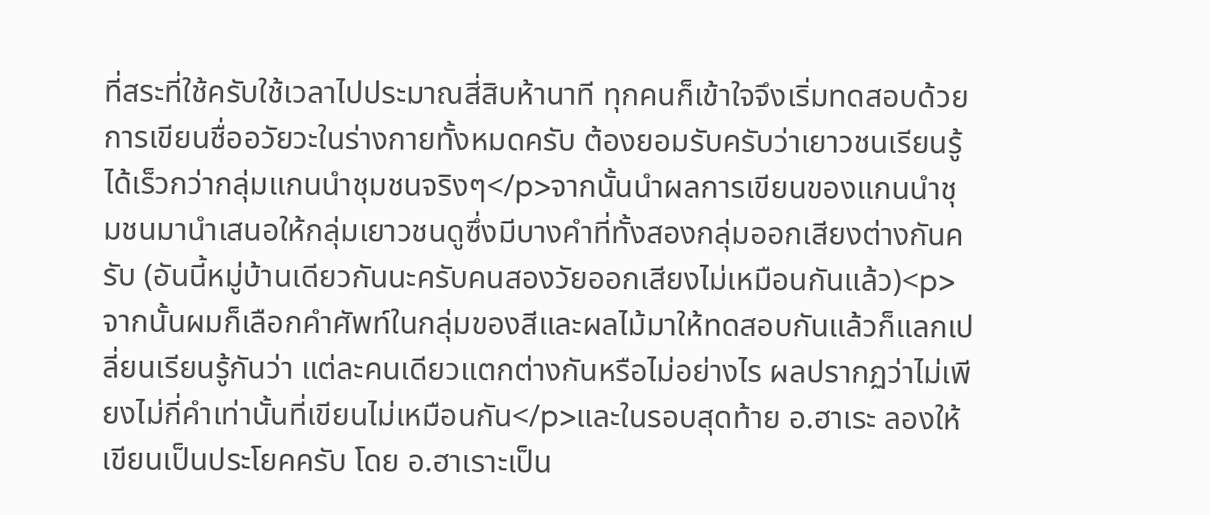ที่สระที่ใช้ครับใช้เวลาไปประมาณสี่สิบห้านาที ทุกคนก็เข้าใจจึงเริ่มทดสอบด้วยการเขียนชื่ออวัยวะในร่างกายทั้งหมดครับ ต้องยอมรับครับว่าเยาวชนเรียนรู้ได้เร็วกว่ากลุ่มแกนนำชุมชนจริงๆ</p>จากนั้นนำผลการเขียนของแกนนำชุมชนมานำเสนอให้กลุ่มเยาวชนดูซึ่งมีบางคำที่ทั้งสองกลุ่มออกเสียงต่างกันครับ (อันนี้หมู่บ้านเดียวกันนะครับคนสองวัยออกเสียงไม่เหมือนกันแล้ว)<p>จากนั้นผมก็เลือกคำศัพท์ในกลุ่มของสีและผลไม้มาให้ทดสอบกันแล้วก็แลกเปลี่ยนเรียนรู้กันว่า แต่ละคนเดียวแตกต่างกันหรือไม่อย่างไร ผลปรากฏว่าไม่เพียงไม่กี่คำเท่านั้นที่เขียนไม่เหมือนกัน</p>และในรอบสุดท้าย อ.ฮาเระ ลองให้เขียนเป็นประโยคครับ โดย อ.ฮาเราะเป็น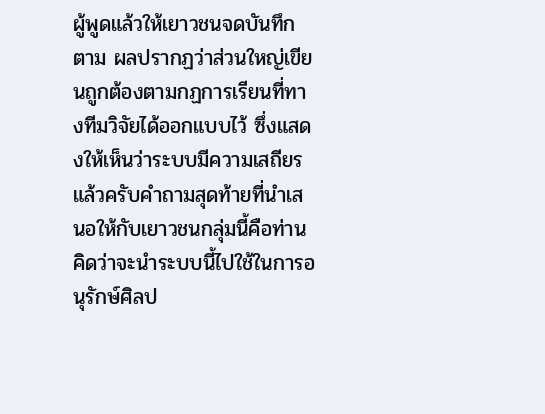ผู้พูดแล้วให้เยาวชนจดบันทึกตาม ผลปรากฏว่าส่วนใหญ่เขียนถูกต้องตามกฏการเรียนที่ทางทีมวิจัยได้ออกแบบไว้ ซึ่งแสดงให้เห็นว่าระบบมีความเสถียรแล้วครับคำถามสุดท้ายที่นำเสนอให้กับเยาวชนกลุ่มนี้คือท่านคิดว่าจะนำระบบนี้ไปใช้ในการอนุรักษ์ศิลป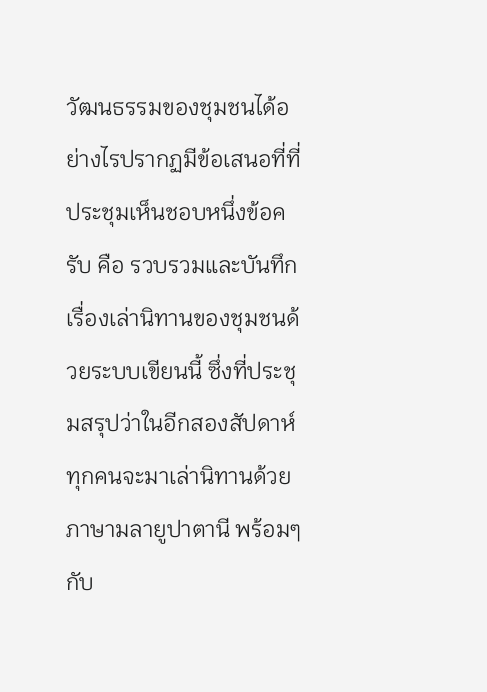วัฒนธรรมของชุมชนได้อย่างไรปรากฏมีข้อเสนอที่ที่ประชุมเห็นชอบหนึ่งข้อครับ คือ รวบรวมและบันทึกเรื่องเล่านิทานของชุมชนด้วยระบบเขียนนี้ ซึ่งที่ประชุมสรุปว่าในอีกสองสัปดาห์ทุกคนจะมาเล่านิทานด้วยภาษามลายูปาตานี พร้อมๆกับ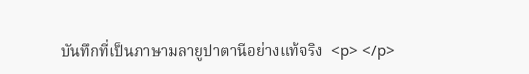บันทึกที่เป็นภาษามลายูปาตานีอย่างแท้จริง  <p> </p>